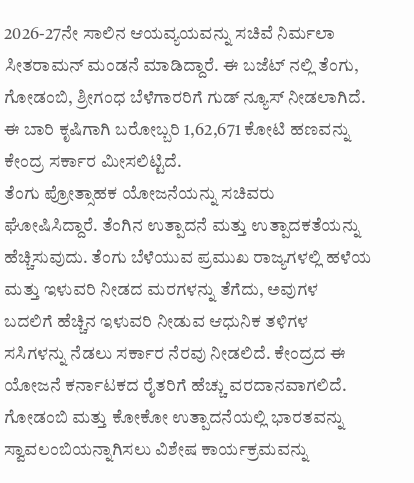2026-27ನೇ ಸಾಲಿನ ಆಯವ್ಯಯವನ್ನು ಸಚಿವೆ ನಿರ್ಮಲಾ ಸೀತರಾಮನ್ ಮಂಡನೆ ಮಾಡಿದ್ದಾರೆ. ಈ ಬಜೆಟ್ ನಲ್ಲಿ ತೆಂಗು, ಗೋಡಂಬಿ, ಶ್ರೀಗಂಧ ಬೆಳೆಗಾರರಿಗೆ ಗುಡ್ ನ್ಯೂಸ್ ನೀಡಲಾಗಿದೆ. ಈ ಬಾರಿ ಕೃಷಿಗಾಗಿ ಬರೋಬ್ಬರಿ 1,62,671 ಕೋಟಿ ಹಣವನ್ನು ಕೇಂದ್ರ ಸರ್ಕಾರ ಮೀಸಲಿಟ್ಟಿದೆ.
ತೆಂಗು ಪ್ರೋತ್ಸಾಹಕ ಯೋಜನೆಯನ್ನು ಸಚಿವರು ಘೋಷಿಸಿದ್ದಾರೆ. ತೆಂಗಿನ ಉತ್ಪಾದನೆ ಮತ್ತು ಉತ್ಪಾದಕತೆಯನ್ನು ಹೆಚ್ಚಿಸುವುದು. ತೆಂಗು ಬೆಳೆಯುವ ಪ್ರಮುಖ ರಾಜ್ಯಗಳಲ್ಲಿ ಹಳೆಯ ಮತ್ತು ಇಳುವರಿ ನೀಡದ ಮರಗಳನ್ನು ತೆಗೆದು, ಅವುಗಳ ಬದಲಿಗೆ ಹೆಚ್ಚಿನ ಇಳುವರಿ ನೀಡುವ ಆಧುನಿಕ ತಳಿಗಳ ಸಸಿಗಳನ್ನು ನೆಡಲು ಸರ್ಕಾರ ನೆರವು ನೀಡಲಿದೆ. ಕೇಂದ್ರದ ಈ ಯೋಜನೆ ಕರ್ನಾಟಕದ ರೈತರಿಗೆ ಹೆಚ್ಚು ವರದಾನವಾಗಲಿದೆ.
ಗೋಡಂಬಿ ಮತ್ತು ಕೋಕೋ ಉತ್ಪಾದನೆಯಲ್ಲಿ ಭಾರತವನ್ನು ಸ್ವಾವಲಂಬಿಯನ್ನಾಗಿಸಲು ವಿಶೇಷ ಕಾರ್ಯಕ್ರಮವನ್ನು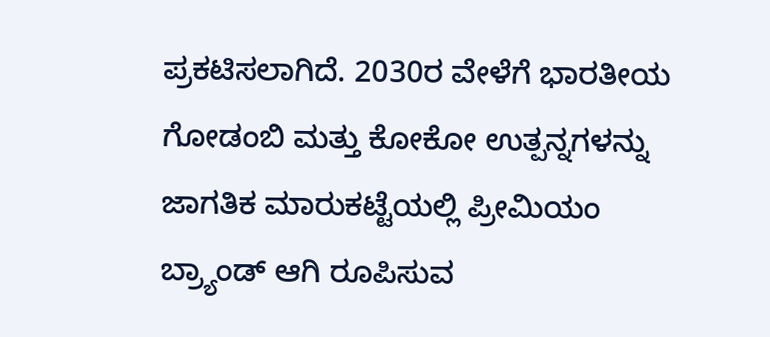ಪ್ರಕಟಿಸಲಾಗಿದೆ. 2030ರ ವೇಳೆಗೆ ಭಾರತೀಯ ಗೋಡಂಬಿ ಮತ್ತು ಕೋಕೋ ಉತ್ಪನ್ನಗಳನ್ನು ಜಾಗತಿಕ ಮಾರುಕಟ್ಟೆಯಲ್ಲಿ ಪ್ರೀಮಿಯಂ ಬ್ರ್ಯಾಂಡ್ ಆಗಿ ರೂಪಿಸುವ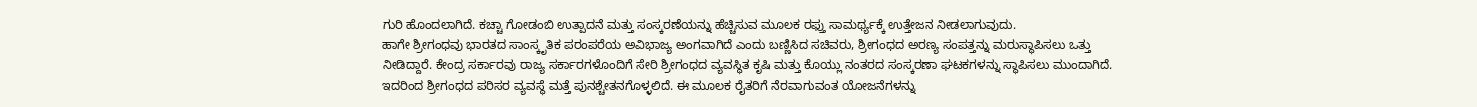ಗುರಿ ಹೊಂದಲಾಗಿದೆ. ಕಚ್ಚಾ ಗೋಡಂಬಿ ಉತ್ಪಾದನೆ ಮತ್ತು ಸಂಸ್ಕರಣೆಯನ್ನು ಹೆಚ್ಚಿಸುವ ಮೂಲಕ ರಫ್ತು ಸಾಮರ್ಥ್ಯಕ್ಕೆ ಉತ್ತೇಜನ ನೀಡಲಾಗುವುದು.
ಹಾಗೇ ಶ್ರೀಗಂಧವು ಭಾರತದ ಸಾಂಸ್ಕೃತಿಕ ಪರಂಪರೆಯ ಅವಿಭಾಜ್ಯ ಅಂಗವಾಗಿದೆ ಎಂದು ಬಣ್ಣಿಸಿದ ಸಚಿವರು, ಶ್ರೀಗಂಧದ ಅರಣ್ಯ ಸಂಪತ್ತನ್ನು ಮರುಸ್ಥಾಪಿಸಲು ಒತ್ತು ನೀಡಿದ್ದಾರೆ. ಕೇಂದ್ರ ಸರ್ಕಾರವು ರಾಜ್ಯ ಸರ್ಕಾರಗಳೊಂದಿಗೆ ಸೇರಿ ಶ್ರೀಗಂಧದ ವ್ಯವಸ್ಥಿತ ಕೃಷಿ ಮತ್ತು ಕೊಯ್ಲು ನಂತರದ ಸಂಸ್ಕರಣಾ ಘಟಕಗಳನ್ನು ಸ್ಥಾಪಿಸಲು ಮುಂದಾಗಿದೆ. ಇದರಿಂದ ಶ್ರೀಗಂಧದ ಪರಿಸರ ವ್ಯವಸ್ಥೆ ಮತ್ತೆ ಪುನಶ್ಚೇತನಗೊಳ್ಳಲಿದೆ. ಈ ಮೂಲಕ ರೈತರಿಗೆ ನೆರವಾಗುವಂತ ಯೋಜನೆಗಳನ್ನು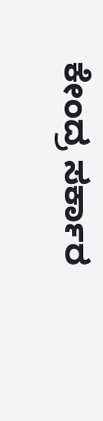ಕೇಂದ್ರ ಸರ್ಕಾರ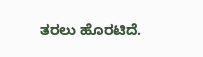ತರಲು ಹೊರಟಿದೆ.